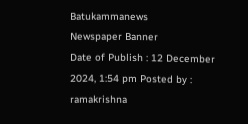Batukammanews
Newspaper Banner
Date of Publish : 12 December 2024, 1:54 pm Posted by : ramakrishna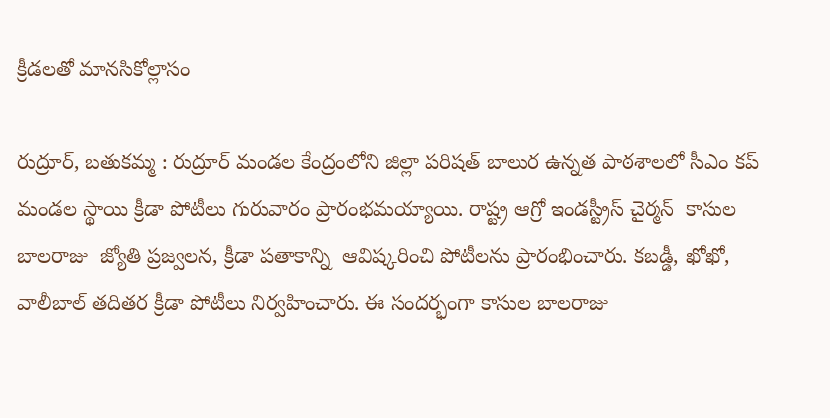క్రీడలతో మానసికోల్లాసం

రుద్రూర్, బతుకమ్మ : రుద్రూర్ మండల కేంద్రంలోని జిల్లా పరిషత్ బాలుర ఉన్నత పాఠశాలలో సీఎం కప్ మండల స్థాయి క్రీడా పోటీలు గురువారం ప్రారంభమయ్యాయి. రాష్ట్ర ఆగ్రో ఇండస్ట్రీస్ చైర్మన్  కాసుల బాలరాజు  జ్యోతి ప్రజ్వలన, క్రీడా పతాకాన్ని  ఆవిష్కరించి పోటీలను ప్రారంభించారు. కబడ్డీ, ఖోఖో, వాలీబాల్ తదితర క్రీడా పోటీలు నిర్వహించారు. ఈ సందర్భంగా కాసుల బాలరాజు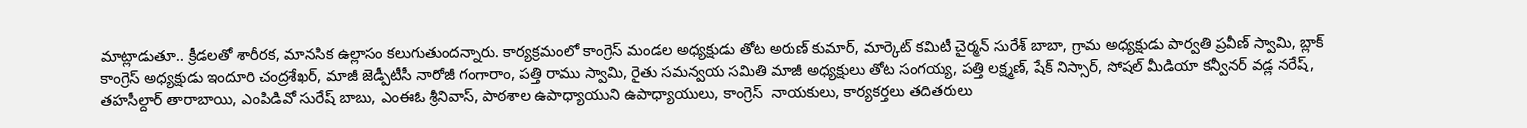మాట్లాడుతూ.. క్రీడలతో శారీరక, మానసిక ఉల్లాసం కలుగుతుందన్నారు. కార్యక్రమంలో కాంగ్రెస్ మండల అధ్యక్షుడు తోట అరుణ్ కుమార్, మార్కెట్ కమిటీ చైర్మన్ సురేశ్ బాబా, గ్రామ అధ్యక్షుడు పార్వతి ప్రవీణ్ స్వామి, బ్లాక్ కాంగ్రెస్ అధ్యక్షుడు ఇందూరి చంద్రశేఖర్, మాజీ జెడ్పీటీసీ నారోజీ గంగారాం, పత్తి రాము స్వామి, రైతు సమన్వయ సమితి మాజీ అధ్యక్షులు తోట సంగయ్య, పత్తి లక్ష్మణ్, షేక్ నిస్సార్, సోషల్ మీడియా కన్వీనర్ వడ్ల నరేష్, తహసీల్దార్ తారాబాయి, ఎంపిడివో సురేష్ బాబు, ఎంఈఓ శ్రీనివాస్, పాఠశాల ఉపాధ్యాయుని ఉపాధ్యాయులు, కాంగ్రెస్  నాయకులు, కార్యకర్తలు తదితరులు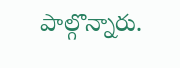పాల్గొన్నారు.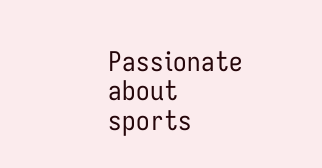Passionate about sports